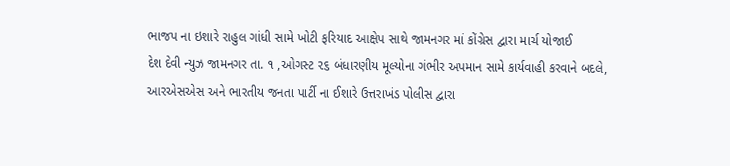ભાજપ ના ઇશારે રાહુલ ગાંધી સામે ખોટી ફરિયાદ આક્ષેપ સાથે જામનગર માં કોંગ્રેસ દ્વારા માર્ચ યોજાઈ
દેશ દેવી ન્યુઝ જામનગર તા. ૧ ,ઓગસ્ટ ૨૬ બંધારણીય મૂલ્યોના ગંભીર અપમાન સામે કાર્યવાહી કરવાને બદલે, આરએસએસ અને ભારતીય જનતા પાર્ટી ના ઈશારે ઉત્તરાખંડ પોલીસ દ્વારા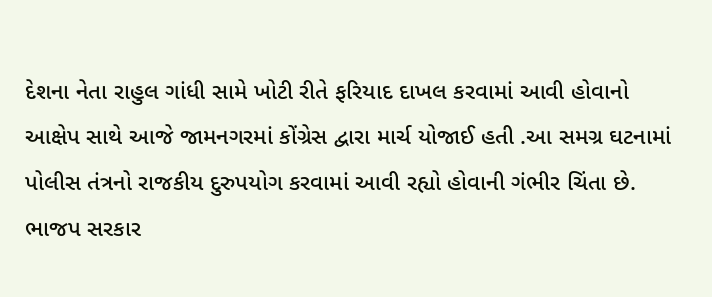દેશના નેતા રાહુલ ગાંધી સામે ખોટી રીતે ફરિયાદ દાખલ કરવામાં આવી હોવાનો આક્ષેપ સાથે આજે જામનગરમાં કોંગ્રેસ દ્વારા માર્ચ યોજાઈ હતી .આ સમગ્ર ઘટનામાં પોલીસ તંત્રનો રાજકીય દુરુપયોગ કરવામાં આવી રહ્યો હોવાની ગંભીર ચિંતા છે. ભાજપ સરકાર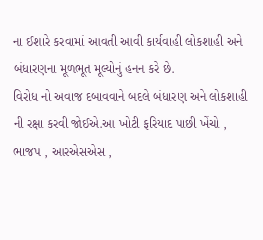ના ઈશારે કરવામાં આવતી આવી કાર્યવાહી લોકશાહી અને બંધારણના મૂળભૂત મૂલ્યોનું હનન કરે છે.
વિરોધ નો અવાજ દબાવવાને બદલે બંધારણ અને લોકશાહી ની રક્ષા કરવી જોઈએ.આ ખોટી ફરિયાદ પાછી ખેંચો , ભાજપ , આરએસએસ ,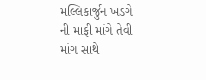મલ્લિકાર્જુન ખડગે ની માફી માંગે તેવી માંગ સાથે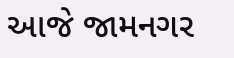આજે જામનગર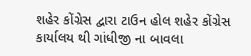શહેર કોંગ્રેસ દ્વારા ટાઉન હોલ શહેર કોંગ્રેસ કાર્યાલય થી ગાંધીજી ના બાવલા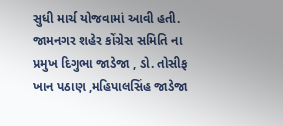સુધી માર્ચ યોજવામાં આવી હતી. જામનગર શહેર કોંગ્રેસ સમિતિ ના પ્રમુખ દિગુભા જાડેજા , ડો. તોસીફ ખાન પઠાણ ,મહિપાલસિંહ જાડેજા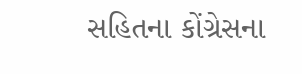સહિતના કોંગ્રેસના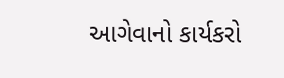આગેવાનો કાર્યકરો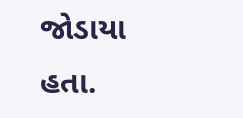જોડાયા હતા.